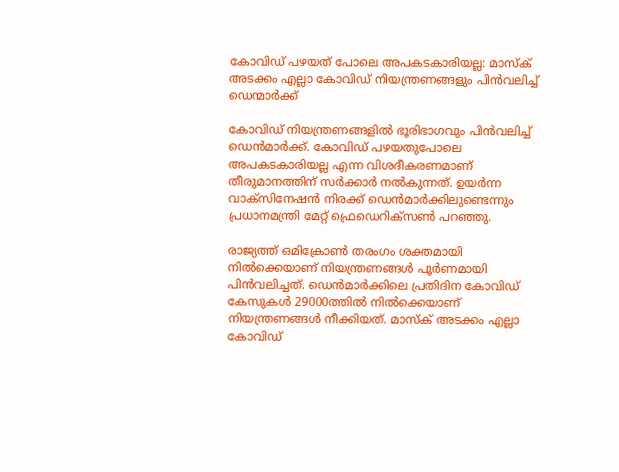കോവിഡ് പഴയത് പോലെ അപകടകാരിയല്ല: മാസ്‌ക് അടക്കം എല്ലാ കോവിഡ് നിയന്ത്രണങ്ങളും പിന്‍വലിച്ച് ഡെന്മാര്‍ക്ക്

കോവിഡ് നിയന്ത്രണങ്ങളില്‍ ഭൂരിഭാഗവും പിന്‍വലിച്ച് ഡെന്‍മാര്‍ക്ക്. കോവിഡ് പഴയതുപോലെ അപകടകാരിയല്ല എന്ന വിശദീകരണമാണ് തീരുമാനത്തിന് സര്‍ക്കാര്‍ നല്‍കുന്നത്. ഉയര്‍ന്ന വാക്‌സിനേഷന്‍ നിരക്ക് ഡെന്‍മാര്‍ക്കിലുണ്ടെന്നും പ്രധാനമന്ത്രി മേറ്റ് ഫ്രെഡെറിക്‌സണ്‍ പറഞ്ഞു.

രാജ്യത്ത് ഒമിക്രോണ്‍ തരംഗം ശക്തമായി നില്‍ക്കെയാണ് നിയന്ത്രണങ്ങള്‍ പൂര്‍ണമായി പിന്‍വലിച്ചത്. ഡെന്‍മാര്‍ക്കിലെ പ്രതിദിന കോവിഡ് കേസുകള്‍ 29000ത്തില്‍ നില്‍ക്കെയാണ് നിയന്ത്രണങ്ങള്‍ നീക്കിയത്. മാസ്‌ക് അടക്കം എല്ലാ കോവിഡ്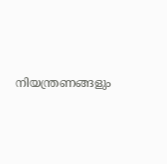നിയന്ത്രണങ്ങളും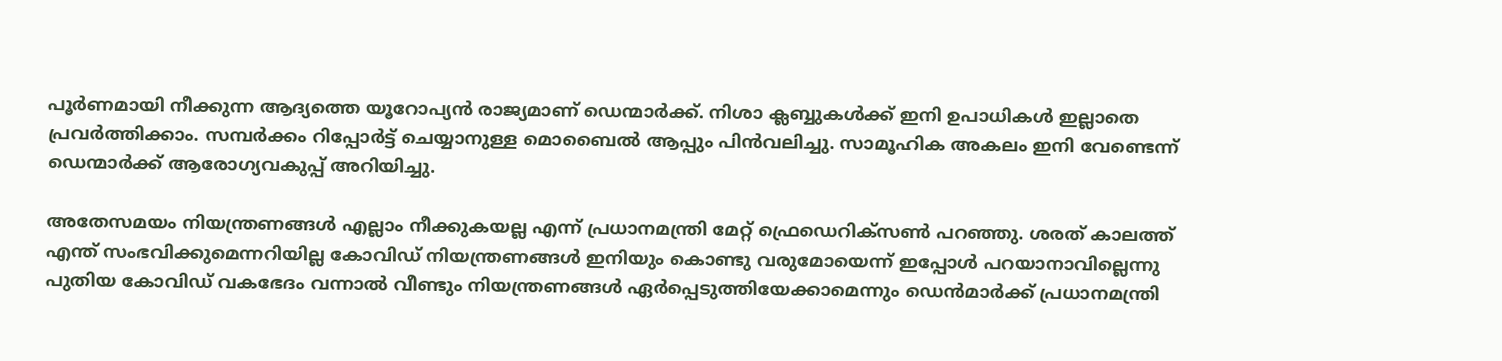പൂര്‍ണമായി നീക്കുന്ന ആദ്യത്തെ യൂറോപ്യന്‍ രാജ്യമാണ് ഡെന്മാര്‍ക്ക്. നിശാ ക്ലബ്ബുകള്‍ക്ക് ഇനി ഉപാധികള്‍ ഇല്ലാതെ പ്രവര്‍ത്തിക്കാം. സമ്പര്‍ക്കം റിപ്പോര്‍ട്ട് ചെയ്യാനുള്ള മൊബൈല്‍ ആപ്പും പിന്‍വലിച്ചു. സാമൂഹിക അകലം ഇനി വേണ്ടെന്ന് ഡെന്മാര്‍ക്ക് ആരോഗ്യവകുപ്പ് അറിയിച്ചു.

അതേസമയം നിയന്ത്രണങ്ങള്‍ എല്ലാം നീക്കുകയല്ല എന്ന് പ്രധാനമന്ത്രി മേറ്റ് ഫ്രെഡെറിക്‌സണ്‍ പറഞ്ഞു. ശരത് കാലത്ത് എന്ത് സംഭവിക്കുമെന്നറിയില്ല കോവിഡ് നിയന്ത്രണങ്ങള്‍ ഇനിയും കൊണ്ടു വരുമോയെന്ന് ഇപ്പോള്‍ പറയാനാവില്ലെന്നു പുതിയ കോവിഡ് വകഭേദം വന്നാല്‍ വീണ്ടും നിയന്ത്രണങ്ങള്‍ ഏര്‍പ്പെടുത്തിയേക്കാമെന്നും ഡെന്‍മാര്‍ക്ക് പ്രധാനമന്ത്രി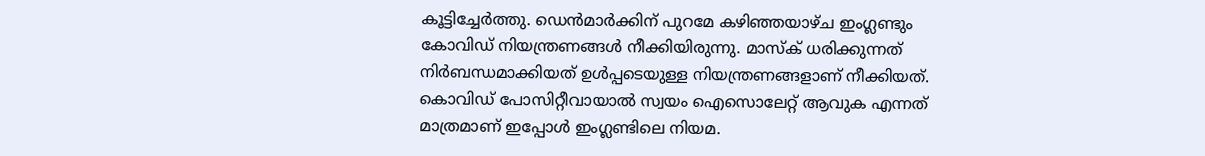കൂട്ടിച്ചേര്‍ത്തു. ഡെന്‍മാര്‍ക്കിന് പുറമേ കഴിഞ്ഞയാഴ്ച ഇംഗ്ലണ്ടും കോവിഡ് നിയന്ത്രണങ്ങള്‍ നീക്കിയിരുന്നു. മാസ്‌ക് ധരിക്കുന്നത് നിര്‍ബന്ധമാക്കിയത് ഉള്‍പ്പടെയുള്ള നിയന്ത്രണങ്ങളാണ് നീക്കിയത്. കൊവിഡ് പോസിറ്റീവായാല്‍ സ്വയം ഐസൊലേറ്റ് ആവുക എന്നത് മാത്രമാണ് ഇപ്പോള്‍ ഇംഗ്ലണ്ടിലെ നിയമ.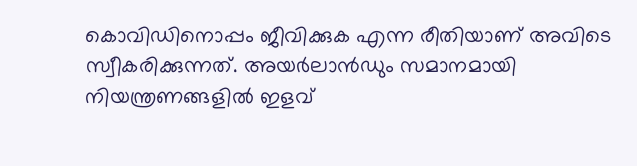കൊവിഡിനൊപ്പം ജീവിക്കുക എന്ന രീതിയാണ് അവിടെ സ്വീകരിക്കുന്നത്. അയര്‍ലാന്‍ഡും സമാനമായി നിയന്ത്രണങ്ങളില്‍ ഇളവ്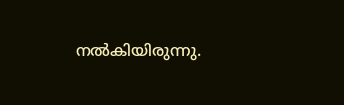നല്‍കിയിരുന്നു.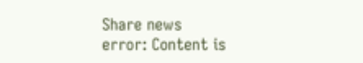Share news
error: Content is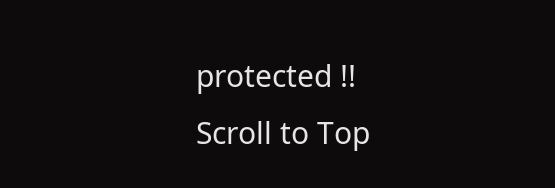protected !!
Scroll to Top